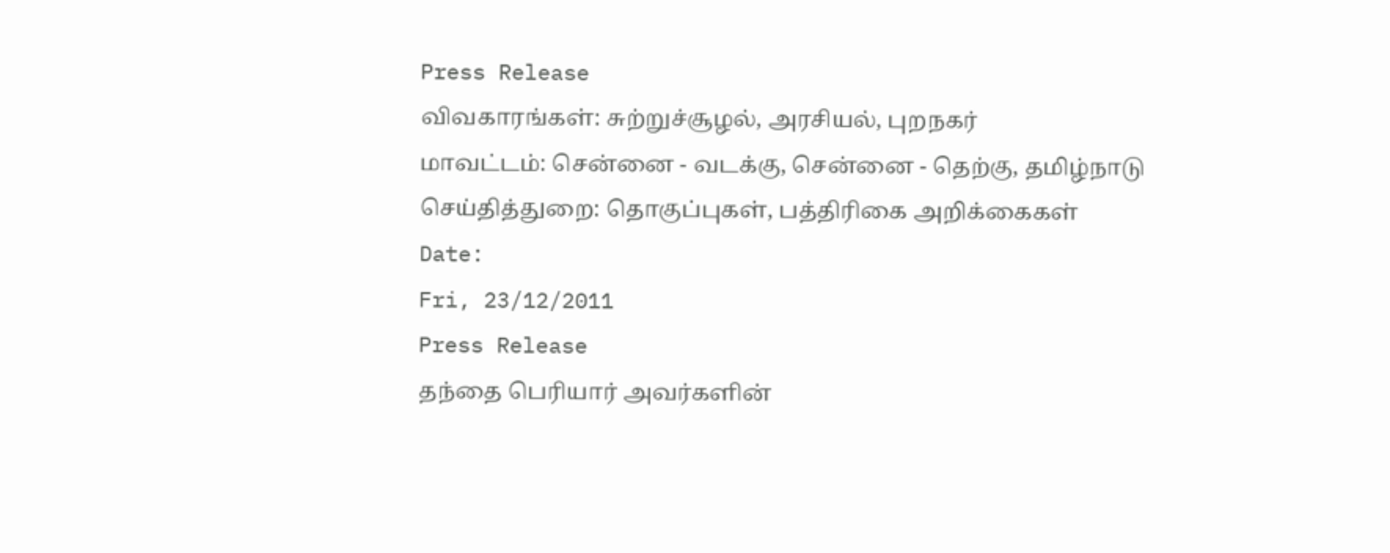Press Release
விவகாரங்கள்: சுற்றுச்சூழல், அரசியல், புறநகர்
மாவட்டம்: சென்னை - வடக்கு, சென்னை - தெற்கு, தமிழ்நாடு
செய்தித்துறை: தொகுப்புகள், பத்திரிகை அறிக்கைகள்
Date:
Fri, 23/12/2011
Press Release
தந்தை பெரியார் அவர்களின்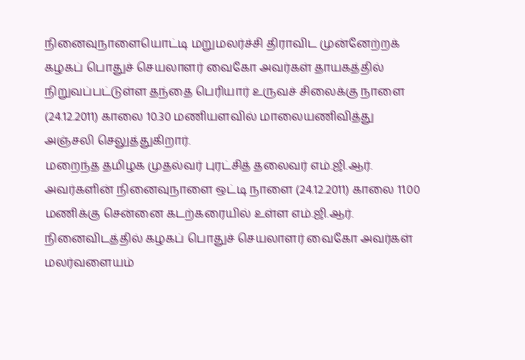நினைவுநாளையொட்டி மறுமலர்ச்சி திராவிட முன்னேற்றக் கழகப் பொதுச் செயலாளர் வைகோ அவர்கள் தாயகத்தில் நிறுவப்பட்டுள்ள தந்தை பெரியார் உருவச் சிலைக்கு நாளை (24.12.2011) காலை 10.30 மணியளவில் மாலையணிவித்து அஞ்சலி செலுத்துகிறார்.
மறைந்த தமிழக முதல்வர் புரட்சித் தலைவர் எம்.ஜி.ஆர். அவர்களின் நினைவுநாளை ஒட்டி நாளை (24.12.2011) காலை 11.00 மணிக்கு சென்னை கடற்கரையில் உள்ள எம்.ஜி.ஆர். நினைவிடத்தில் கழகப் பொதுச் செயலாளர் வைகோ அவர்கள் மலர்வளையம்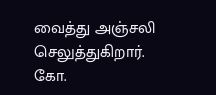வைத்து அஞ்சலி செலுத்துகிறார்.
கோ.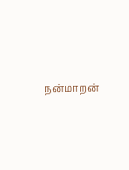நன்மாறன்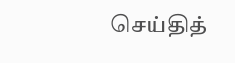செய்தித்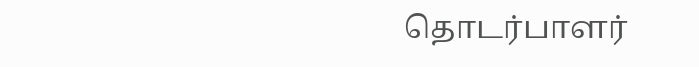தொடர்பாளர்